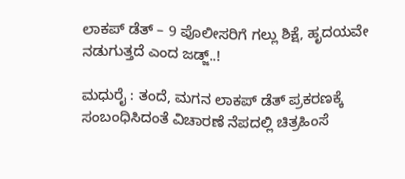ಲಾಕಪ್ ಡೆತ್ – 9 ಪೊಲೀಸರಿಗೆ ಗಲ್ಲು ಶಿಕ್ಷೆ, ಹೃದಯವೇ ನಡುಗುತ್ತದೆ ಎಂದ ಜಡ್ಜ್..!

ಮಧುರೈ : ತಂದೆ, ಮಗನ ಲಾಕಪ್ ಡೆತ್ ಪ್ರಕರಣಕ್ಕೆ ಸಂಬಂಧಿಸಿದಂತೆ ವಿಚಾರಣೆ ನೆಪದಲ್ಲಿ ಚಿತ್ರಹಿಂಸೆ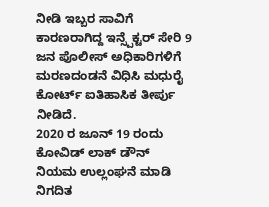ನೀಡಿ ಇಬ್ಬರ ಸಾವಿಗೆ ಕಾರಣರಾಗಿದ್ದ ಇನ್ಸ್ಪೆಕ್ಟರ್ ಸೇರಿ 9 ಜನ ಪೊಲೀಸ್ ಅಧಿಕಾರಿಗಳಿಗೆ ಮರಣದಂಡನೆ ವಿಧಿಸಿ ಮಧುರೈ ಕೋರ್ಟ್ ಐತಿಹಾಸಿಕ ತೀರ್ಪು ನೀಡಿದೆ.
2020 ರ ಜೂನ್ 19 ರಂದು ಕೋವಿಡ್ ಲಾಕ್ ಡೌನ್ ನಿಯಮ ಉಲ್ಲಂಘನೆ ಮಾಡಿ ನಿಗದಿತ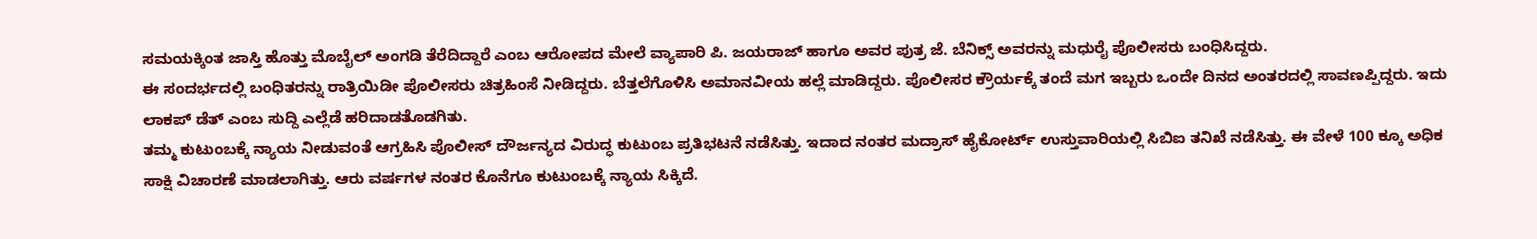ಸಮಯಕ್ಕಿಂತ ಜಾಸ್ತಿ ಹೊತ್ತು ಮೊಬೈಲ್ ಅಂಗಡಿ ತೆರೆದಿದ್ದಾರೆ ಎಂಬ ಆರೋಪದ ಮೇಲೆ ವ್ಯಾಪಾರಿ ಪಿ. ಜಯರಾಜ್ ಹಾಗೂ ಅವರ ಪುತ್ರ ಜೆ. ಬೆನಿಕ್ಸ್ ಅವರನ್ನು ಮಧುರೈ ಪೊಲೀಸರು ಬಂಧಿಸಿದ್ದರು.
ಈ ಸಂದರ್ಭದಲ್ಲಿ ಬಂಧಿತರನ್ನು ರಾತ್ರಿಯಿಡೀ ಪೊಲೀಸರು ಚಿತ್ರಹಿಂಸೆ ನೀಡಿದ್ದರು. ಬೆತ್ತಲೆಗೊಳಿಸಿ ಅಮಾನವೀಯ ಹಲ್ಲೆ ಮಾಡಿದ್ದರು. ಪೊಲೀಸರ ಕ್ರೌರ್ಯಕ್ಕೆ ತಂದೆ ಮಗ ಇಬ್ಬರು ಒಂದೇ ದಿನದ ಅಂತರದಲ್ಲಿ ಸಾವಣಪ್ಪಿದ್ದರು. ಇದು ಲಾಕಪ್ ಡೆತ್ ಎಂಬ ಸುದ್ದಿ ಎಲ್ಲೆಡೆ ಹರಿದಾಡತೊಡಗಿತು.
ತಮ್ಮ ಕುಟುಂಬಕ್ಕೆ ನ್ಯಾಯ ನೀಡುವಂತೆ ಆಗ್ರಹಿಸಿ ಪೊಲೀಸ್ ದೌರ್ಜನ್ಯದ ವಿರುದ್ಧ ಕುಟುಂಬ ಪ್ರತಿಭಟನೆ ನಡೆಸಿತ್ತು. ಇದಾದ ನಂತರ ಮದ್ರಾಸ್ ಹೈಕೋರ್ಟ್ ಉಸ್ತುವಾರಿಯಲ್ಲಿ ಸಿಬಿಐ ತನಿಖೆ ನಡೆಸಿತ್ತು. ಈ ವೇಳೆ 100 ಕ್ಕೂ ಅಧಿಕ ಸಾಕ್ಷಿ ವಿಚಾರಣೆ ಮಾಡಲಾಗಿತ್ತು. ಆರು ವರ್ಷಗಳ ನಂತರ ಕೊನೆಗೂ ಕುಟುಂಬಕ್ಕೆ ನ್ಯಾಯ ಸಿಕ್ಕಿದೆ.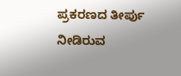ಪ್ರಕರಣದ ತೀರ್ಪು ನೀಡಿರುವ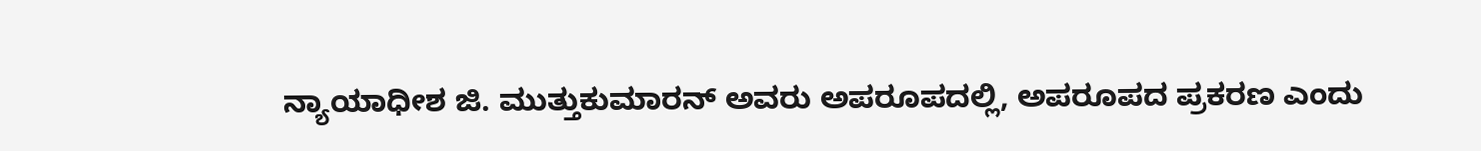ನ್ಯಾಯಾಧೀಶ ಜಿ. ಮುತ್ತುಕುಮಾರನ್ ಅವರು ಅಪರೂಪದಲ್ಲಿ, ಅಪರೂಪದ ಪ್ರಕರಣ ಎಂದು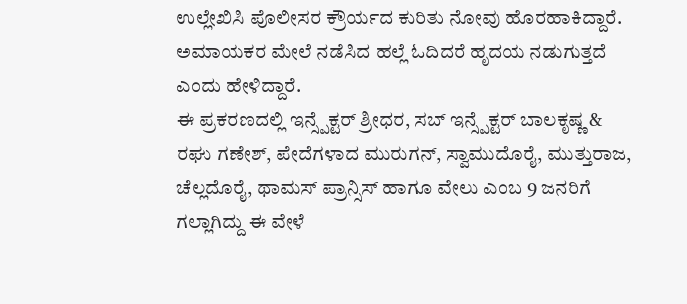ಉಲ್ಲೇಖಿಸಿ ಪೊಲೀಸರ ಕ್ರೌರ್ಯದ ಕುರಿತು ನೋವು ಹೊರಹಾಕಿದ್ದಾರೆ. ಅಮಾಯಕರ ಮೇಲೆ ನಡೆಸಿದ ಹಲ್ಲೆ ಓದಿದರೆ ಹೃದಯ ನಡುಗುತ್ತದೆ ಎಂದು ಹೇಳಿದ್ದಾರೆ.
ಈ ಪ್ರಕರಣದಲ್ಲಿ ಇನ್ಸ್ಪೆಕ್ಟರ್ ಶ್ರೀಧರ, ಸಬ್ ಇನ್ಸ್ಪೆಕ್ಟರ್ ಬಾಲಕೃಷ್ಣ & ರಘು ಗಣೇಶ್, ಪೇದೆಗಳಾದ ಮುರುಗನ್, ಸ್ವಾಮುದೊರೈ, ಮುತ್ತುರಾಜ, ಚೆಲ್ಲದೊರೈ, ಥಾಮಸ್ ಪ್ರಾನ್ಸಿಸ್ ಹಾಗೂ ವೇಲು ಎಂಬ 9 ಜನರಿಗೆ ಗಲ್ಲಾಗಿದ್ದು ಈ ವೇಳೆ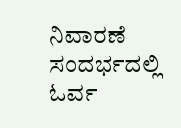ನಿವಾರಣೆ ಸಂದರ್ಭದಲ್ಲಿ ಓರ್ವ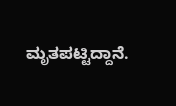ಮೃತಪಟ್ಟಿದ್ದಾನೆ.